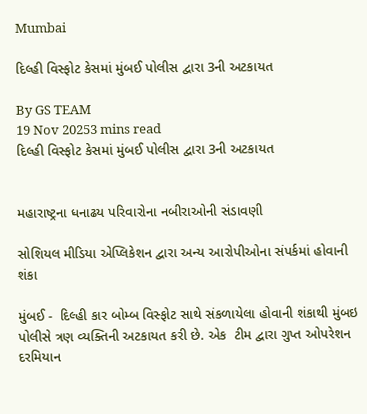Mumbai

દિલ્હી વિસ્ફોટ કેસમાં મુંબઈ પોલીસ દ્વારા 3ની અટકાયત

By GS TEAM
19 Nov 20253 mins read
દિલ્હી વિસ્ફોટ કેસમાં મુંબઈ પોલીસ દ્વારા 3ની અટકાયત


મહારાષ્ટ્રના ધનાઢય પરિવારોના નબીરાઓની સંડાવણી

સોશિયલ મીડિયા એપ્લિકેશન દ્વારા અન્ય આરોપીઓના સંપર્કમાં હોવાની શંકા

મુંબઈ -  દિલ્હી કાર બોમ્બ વિસ્ફોટ સાથે સંકળાયેલા હોવાની શંકાથી મુંબઇ પોલીસે ત્રણ વ્યક્તિની અટકાયત કરી છે. એક  ટીમ દ્વારા ગુપ્ત ઓપરેશન દરમિયાન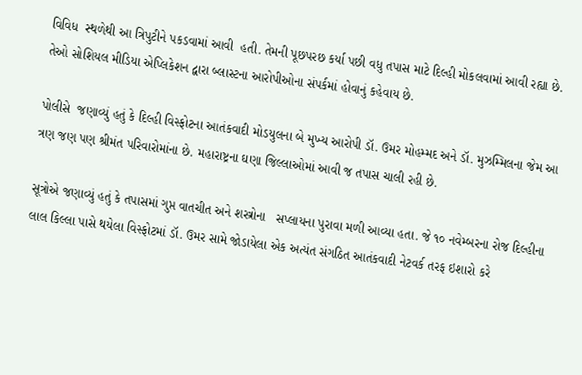વિવિધ  સ્થળેથી આ ત્રિપુટીને પકડવામાં આવી  હતી. તેમની પૂછપરછ કર્યા પછી વધુ તપાસ માટે દિલ્હી મોકલવામાં આવી રહ્યા છે. તેઓ સોશિયલ મીડિયા એપ્લિકેશન દ્વારા બ્લાસ્ટના આરોપીઓના સંપર્કમાં હોવાનું કહેવાય છે.

પોલીસે  જણાવ્યું હતું કે દિલ્હી વિસ્ફોટના આતંકવાદી મોડયુલના બે મુખ્ય આરોપી ડૉ. ઉમર મોહમ્મદ અને ડૉ. મુઝમ્મિલના જેમ આ ત્રણ જણ પણ શ્રીમંત પરિવારોમાંના છે. મહારાષ્ટ્રના ઘણા જિલ્લાઓમાં આવી જ તપાસ ચાલી રહી છે.

સૂત્રોએ જણાવ્યું હતું કે તપાસમાં ગુપ્ત વાતચીત અને શસ્ત્રોના   સપ્લાયના પુરાવા મળી આવ્યા હતા. જે ૧૦ નવેમ્બરના રોજ દિલ્હીના લાલ કિલ્લા પાસે થયેલા વિસ્ફોટમાં ડૉ. ઉમર સામે જોડાયેલા એક અત્યંત સંગઠિત આતંકવાદી નેટવર્ક તરફ ઇશારો કરે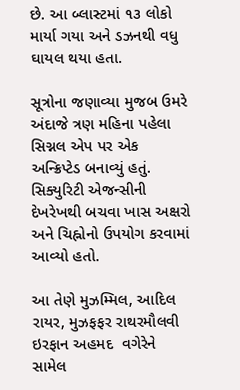છે. આ બ્લાસ્ટમાં ૧૩ લોકો માર્યા ગયા અને ડઝનથી વધુ ઘાયલ થયા હતા.

સૂત્રોના જણાવ્યા મુજબ ઉમરે અંદાજે ત્રણ મહિના પહેલા સિગ્નલ એપ પર એક અન્ક્રિપ્ટેડ બનાવ્યું હતું. સિક્યુરિટી એજન્સીની દેખરેખથી બચવા ખાસ અક્ષરો અને ચિહ્નોનો ઉપયોગ કરવામાં આવ્યો હતો.

આ તેણે મુઝમ્મિલ, આદિલ રાયર, મુઝફફર રાથરમૌલવી  ઇરફાન અહમદ  વગેરેને સામેલ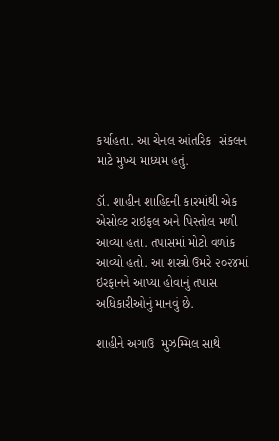કર્યાહતા. આ ચેનલ આંતરિક  સંકલન માટે મુખ્ય માધ્યમ હતું.

ડૉ. શાહીન શાહિદની કારમાંથી એક એસોલ્ટ રાઇફલ અને પિસ્તોલ મળી આવ્યા હતા. તપાસમાં મોટો વળાંક આવ્યો હતો. આ શસ્ત્રો ઉમરે ૨૦૨૪માં ઇરફાનને આપ્યા હોવાનું તપાસ અધિકારીઓનું માનવું છે.

શાહીને અગાઉ  મુઝમ્મિલ સાથે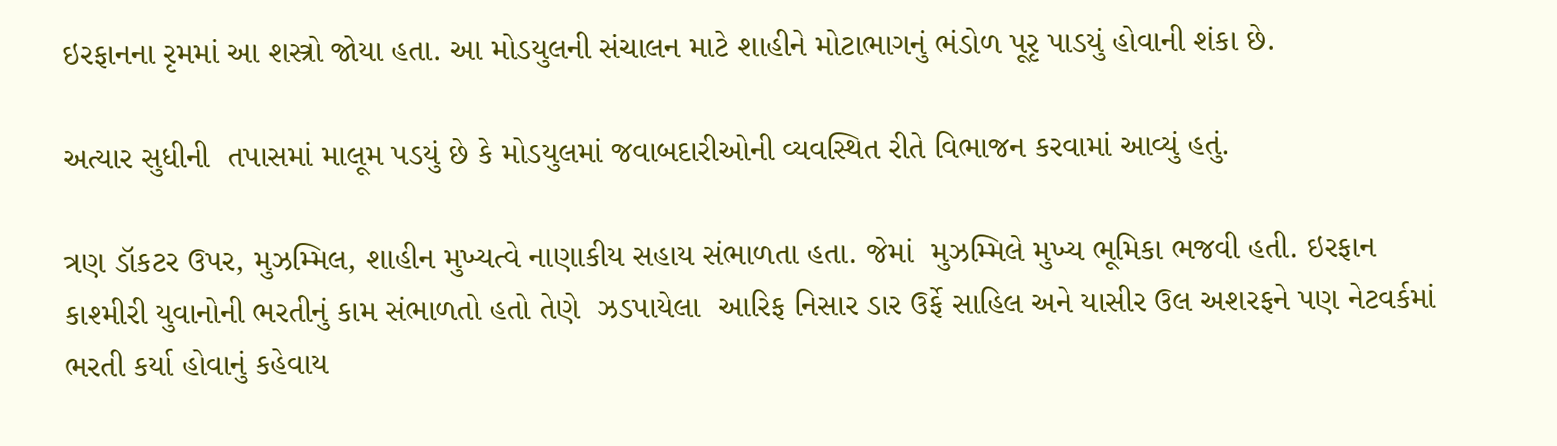ઇરફાનના રૃમમાં આ શસ્ત્રો જોયા હતા. આ મોડયુલની સંચાલન માટે શાહીને મોટાભાગનું ભંડોળ પૂરૃ પાડયું હોવાની શંકા છે.

અત્યાર સુધીની  તપાસમાં માલૂમ પડયું છે કે મોડયુલમાં જવાબદારીઓની વ્યવસ્થિત રીતે વિભાજન કરવામાં આવ્યું હતું.

ત્રણ ડૉકટર ઉપર, મુઝમ્મિલ, શાહીન મુખ્યત્વે નાણાકીય સહાય સંભાળતા હતા. જેમાં  મુઝમ્મિલે મુખ્ય ભૂમિકા ભજવી હતી. ઇરફાન કાશ્મીરી યુવાનોની ભરતીનું કામ સંભાળતો હતો તેણે  ઝડપાયેલા  આરિફ નિસાર ડાર ઉર્ફે સાહિલ અને યાસીર ઉલ અશરફને પણ નેટવર્કમાં ભરતી કર્યા હોવાનું કહેવાય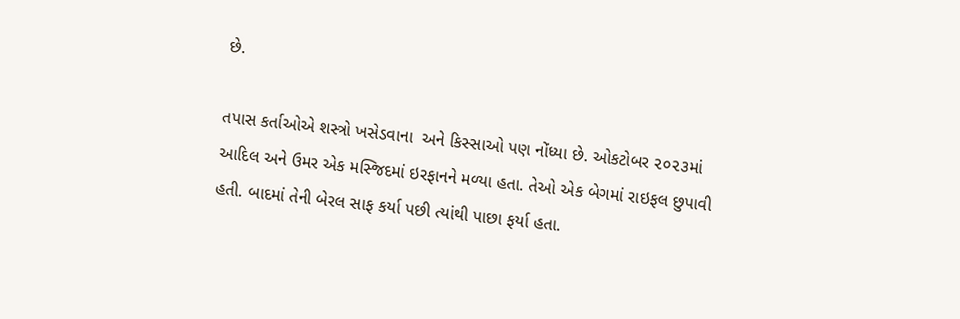છે.

તપાસ કર્તાઓએ શસ્ત્રો ખસેડવાના  અને કિસ્સાઓ પણ નોંધ્યા છે. ઓકટોબર ૨૦૨૩માં આદિલ અને ઉમર એક મસ્જિદમાં ઇરફાનને મળ્યા હતા. તેઓ એક બેગમાં રાઇફલ છુપાવી હતી. બાદમાં તેની બેરલ સાફ કર્યા પછી ત્યાંથી પાછા ફર્યા હતા.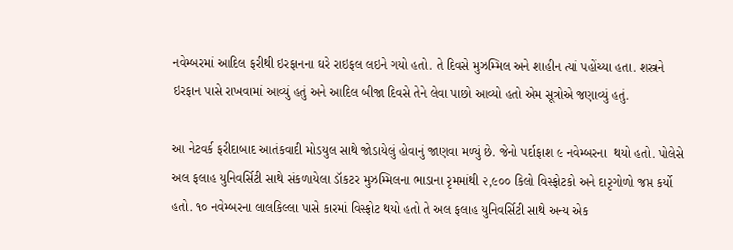નવેમ્બરમાં આદિલ ફરીથી ઇરફાનના ઘરે રાઇફલ લઇને ગયો હતો. તે દિવસે મુઝમ્મિલ અને શાહીન ત્યાં પહોંચ્યા હતા. શસ્ત્રને ઇરફાન પાસે રાખવામાં આવ્યું હતું અને આદિલ બીજા દિવસે તેને લેવા પાછો આવ્યો હતો એમ સૂત્રોએ જણાવ્યું હતું.

આ નેટવર્ક ફરીદાબાદ આતંકવાદી મોડયુલ સાથે જોડાયેલું હોવાનું જાણવા મળ્યું છે. જેનો પર્દાફાશ ૯ નવેમ્બરના  થયો હતો. પોલેસે  અલ ફલાહ યુનિવર્સિટી સાથે સંકળાયેલા ડૉકટર મુઝમ્મિલના ભાડાના રૃમમાંથી ૨,૯૦૦ કિલો વિસ્ફોટકો અને દારૃગોળો જપ્ત કર્યો હતો. ૧૦ નવેમ્બરના લાલકિલ્લા પાસે કારમાં વિસ્ફોટ થયો હતો તે અલ ફલાહ યુનિવર્સિટી સાથે અન્ય એક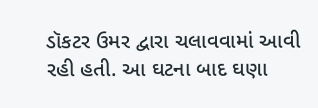ડૉકટર ઉમર દ્વારા ચલાવવામાં આવી રહી હતી. આ ઘટના બાદ ઘણા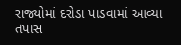રાજ્યોમાં દરોડા પાડવામાં આવ્યા  તપાસ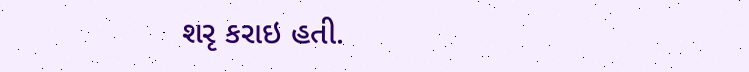શરૃ કરાઇ હતી.